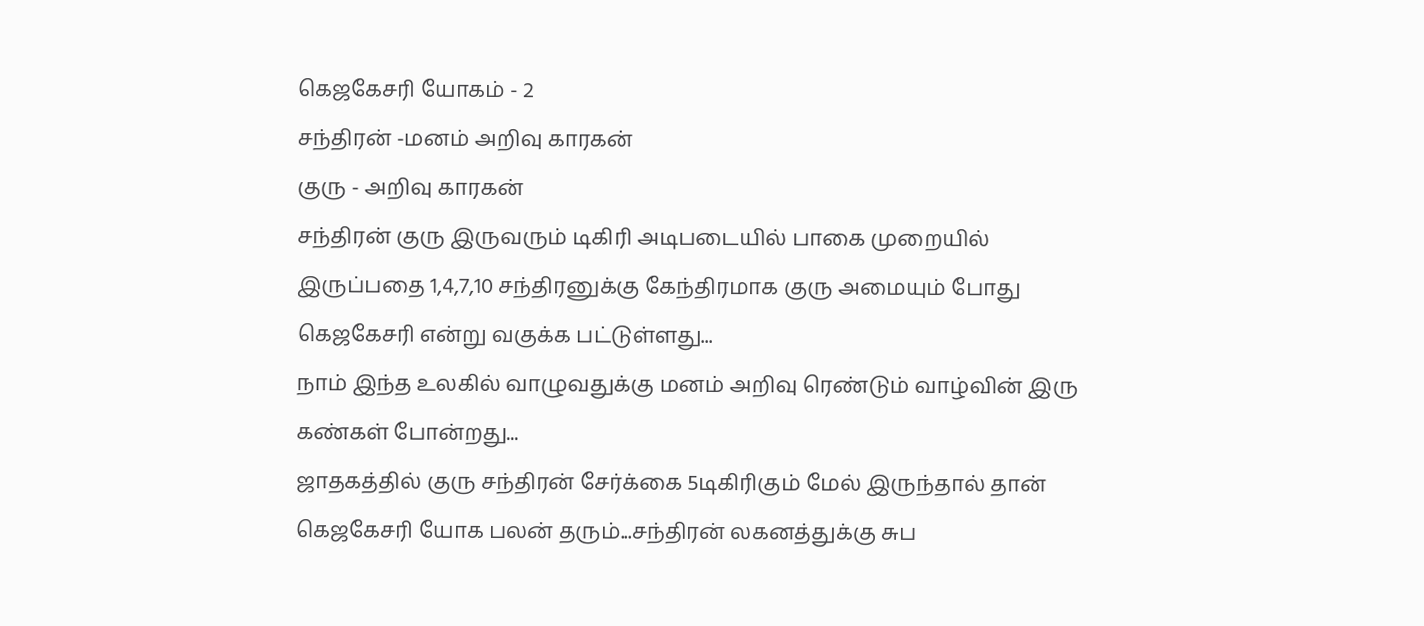கெஜகேசரி யோகம் - 2
சந்திரன் -மனம் அறிவு காரகன்
குரு - அறிவு காரகன்
சந்திரன் குரு இருவரும் டிகிரி அடிபடையில் பாகை முறையில் இருப்பதை 1,4,7,10 சந்திரனுக்கு கேந்திரமாக குரு அமையும் போது கெஜகேசரி என்று வகுக்க பட்டுள்ளது...
நாம் இந்த உலகில் வாழுவதுக்கு மனம் அறிவு ரெண்டும் வாழ்வின் இரு கண்கள் போன்றது...
ஜாதகத்தில் குரு சந்திரன் சேர்க்கை 5டிகிரிகும் மேல் இருந்தால் தான் கெஜகேசரி யோக பலன் தரும்...சந்திரன் லகனத்துக்கு சுப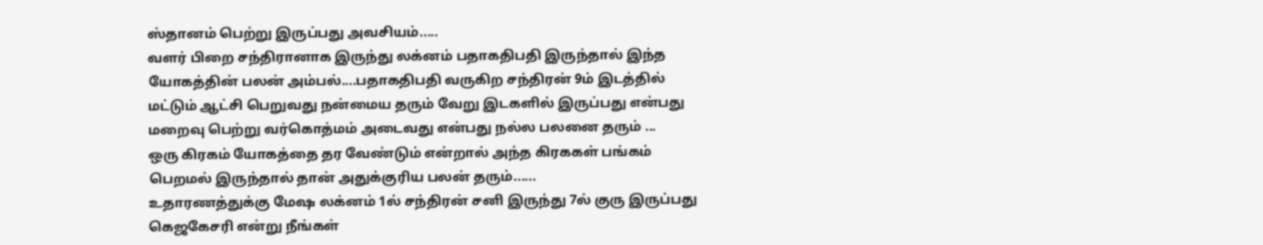ஸ்தானம் பெற்று இருப்பது அவசியம்.....
வளர் பிறை சந்திரானாக இருந்து லக்னம் பதாகதிபதி இருந்தால் இந்த யோகத்தின் பலன் அம்பல்....பதாகதிபதி வருகிற சந்திரன் 9ம் இடத்தில் மட்டும் ஆட்சி பெறுவது நன்மைய தரும் வேறு இடகளில் இருப்பது என்பது மறைவு பெற்று வர்கொத்மம் அடைவது என்பது நல்ல பலனை தரும் ...
ஒரு கிரகம் யோகத்தை தர வேண்டும் என்றால் அந்த கிரககள் பங்கம் பெறமல் இருந்தால் தான் அதுக்குரிய பலன் தரும்......
உதாரணத்துக்கு மேஷ லக்னம் 1ல் சந்திரன் சனி இருந்து 7ல் குரு இருப்பது கெஜகேசரி என்று நீங்கள்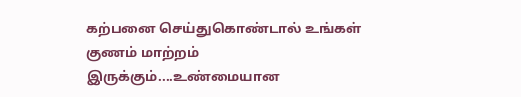கற்பனை செய்துகொண்டால் உங்கள் குணம் மாற்றம் இருக்கும்....உண்மையான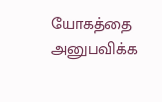யோகத்தை அனுபவிக்க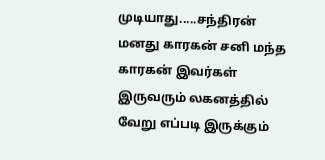முடியாது.....சந்திரன் மனது காரகன் சனி மந்த காரகன் இவர்கள் இருவரும் லகனத்தில் வேறு எப்படி இருக்கும்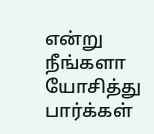என்று நீங்களா யோசித்து பார்க்கள்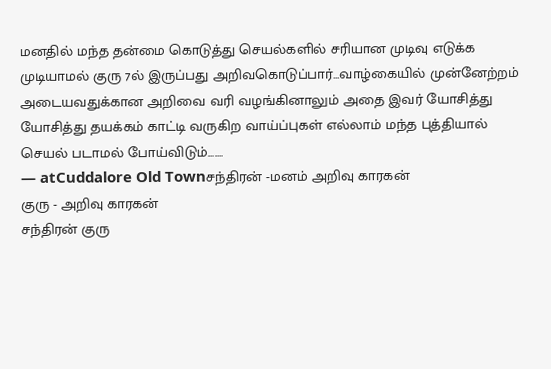மனதில் மந்த தன்மை கொடுத்து செயல்களில் சரியான முடிவு எடுக்க முடியாமல் குரு 7ல் இருப்பது அறிவகொடுப்பார்...வாழ்கையில் முன்னேற்றம் அடையவதுக்கான அறிவை வரி வழங்கினாலும் அதை இவர் யோசித்து யோசித்து தயக்கம் காட்டி வருகிற வாய்ப்புகள் எல்லாம் மந்த புத்தியால் செயல் படாமல் போய்விடும்.......
— atCuddalore Old Townசந்திரன் -மனம் அறிவு காரகன்
குரு - அறிவு காரகன்
சந்திரன் குரு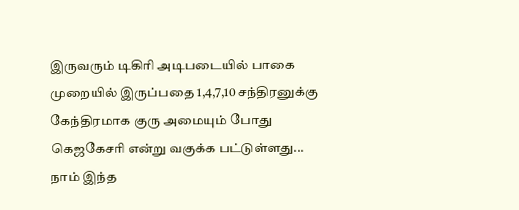இருவரும் டிகிரி அடிபடையில் பாகை முறையில் இருப்பதை 1,4,7,10 சந்திரனுக்கு கேந்திரமாக குரு அமையும் போது கெஜகேசரி என்று வகுக்க பட்டுள்ளது...
நாம் இந்த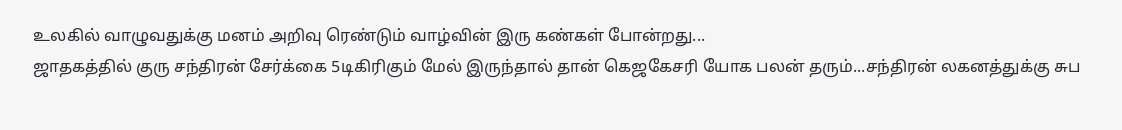உலகில் வாழுவதுக்கு மனம் அறிவு ரெண்டும் வாழ்வின் இரு கண்கள் போன்றது...
ஜாதகத்தில் குரு சந்திரன் சேர்க்கை 5டிகிரிகும் மேல் இருந்தால் தான் கெஜகேசரி யோக பலன் தரும்...சந்திரன் லகனத்துக்கு சுப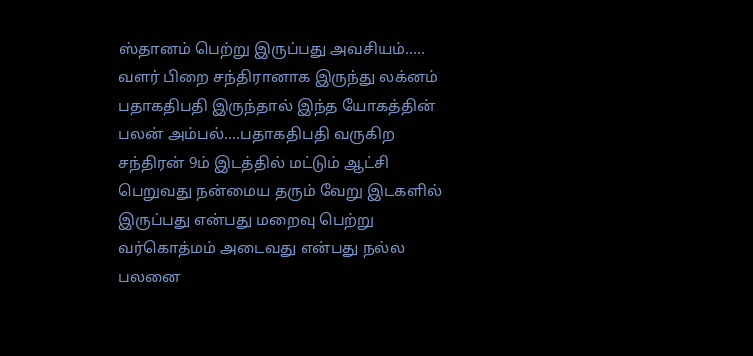ஸ்தானம் பெற்று இருப்பது அவசியம்.....
வளர் பிறை சந்திரானாக இருந்து லக்னம் பதாகதிபதி இருந்தால் இந்த யோகத்தின் பலன் அம்பல்....பதாகதிபதி வருகிற சந்திரன் 9ம் இடத்தில் மட்டும் ஆட்சி பெறுவது நன்மைய தரும் வேறு இடகளில் இருப்பது என்பது மறைவு பெற்று வர்கொத்மம் அடைவது என்பது நல்ல பலனை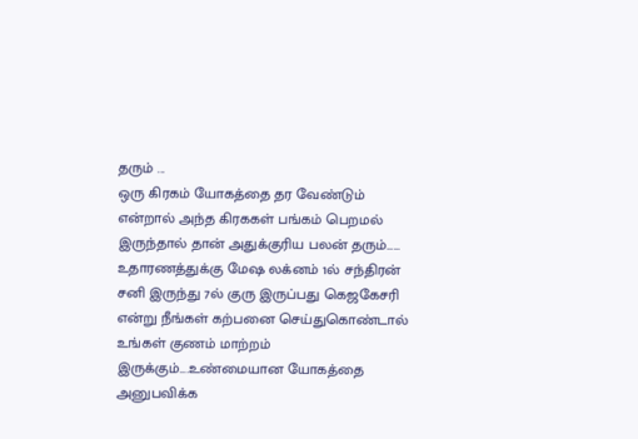தரும் ...
ஒரு கிரகம் யோகத்தை தர வேண்டும் என்றால் அந்த கிரககள் பங்கம் பெறமல் இருந்தால் தான் அதுக்குரிய பலன் தரும்......
உதாரணத்துக்கு மேஷ லக்னம் 1ல் சந்திரன் சனி இருந்து 7ல் குரு இருப்பது கெஜகேசரி என்று நீங்கள் கற்பனை செய்துகொண்டால் உங்கள் குணம் மாற்றம் இருக்கும்....உண்மையான யோகத்தை அனுபவிக்க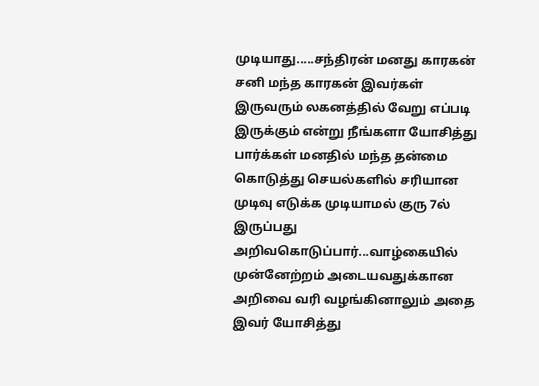முடியாது.....சந்திரன் மனது காரகன் சனி மந்த காரகன் இவர்கள் இருவரும் லகனத்தில் வேறு எப்படி இருக்கும் என்று நீங்களா யோசித்து பார்க்கள் மனதில் மந்த தன்மை கொடுத்து செயல்களில் சரியான முடிவு எடுக்க முடியாமல் குரு 7ல் இருப்பது அறிவகொடுப்பார்...வாழ்கையில் முன்னேற்றம் அடையவதுக்கான அறிவை வரி வழங்கினாலும் அதை இவர் யோசித்து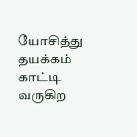யோசித்து தயக்கம் காட்டி வருகிற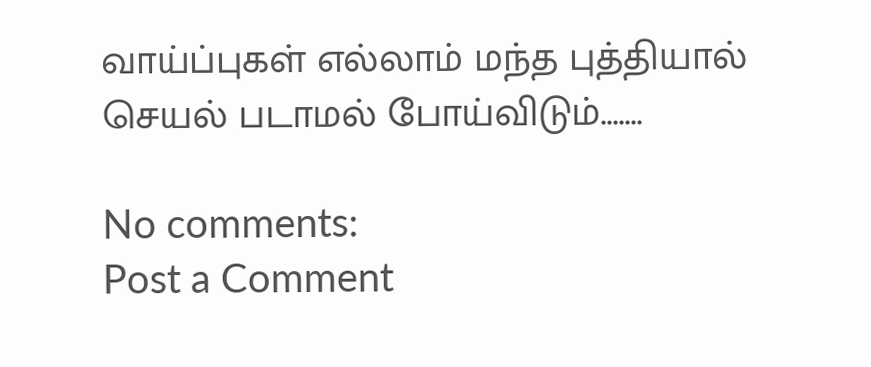வாய்ப்புகள் எல்லாம் மந்த புத்தியால் செயல் படாமல் போய்விடும்.......

No comments:
Post a Comment